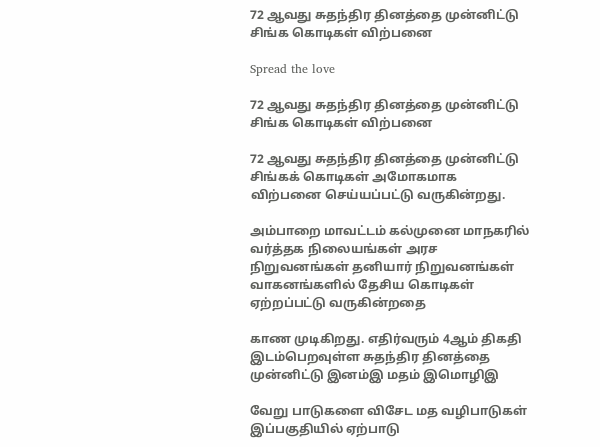72 ஆவது சுதந்திர தினத்தை முன்னிட்டு சிங்க கொடிகள் விற்பனை

Spread the love

72 ஆவது சுதந்திர தினத்தை முன்னிட்டு சிங்க கொடிகள் விற்பனை

72 ஆவது சுதந்திர தினத்தை முன்னிட்டு சிங்கக் கொடிகள் அமோகமாக விற்பனை செய்யப்பட்டு வருகின்றது.

அம்பாறை மாவட்டம் கல்முனை மாநகரில் வர்த்தக நிலையங்கள் அரச நிறுவனங்கள் தனியார் நிறுவனங்கள் வாகனங்களில் தேசிய கொடிகள் ஏற்றப்பட்டு வருகின்றதை

காண முடிகிறது. எதிர்வரும் 4ஆம் திகதி இடம்பெறவுள்ள சுதந்திர தினத்தை முன்னிட்டு இனம்இ மதம் இமொழிஇ

வேறு பாடுகளை விசேட மத வழிபாடுகள் இப்பகுதியில் ஏற்பாடு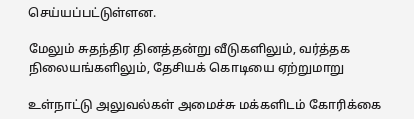செய்யப்பட்டுள்ளன.

மேலும் சுதந்திர தினத்தன்று வீடுகளிலும், வர்த்தக நிலையங்களிலும், தேசியக் கொடியை ஏற்றுமாறு

உள்நாட்டு அலுவல்கள் அமைச்சு மக்களிடம் கோரிக்கை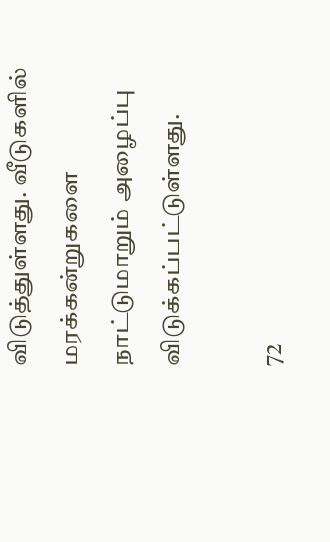விடுத்துள்ளது. வீடுகளில் மரக்கன்றுகளை நாட்டுமாறும் அழைப்பு விடுக்கப்பட்டுள்ளது.

72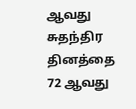ஆவது சுதந்திர தினத்தை
72 ஆவது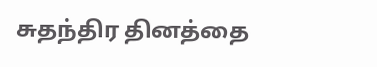சுதந்திர தினத்தை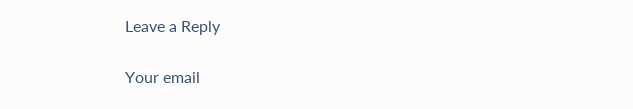Leave a Reply

Your email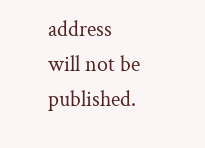address will not be published.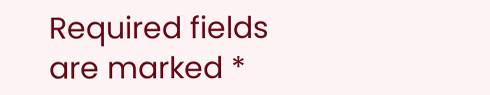Required fields are marked *